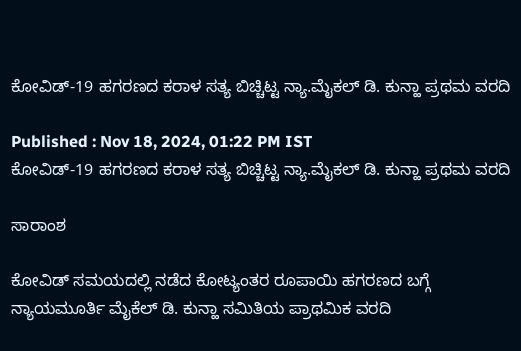ಕೋವಿಡ್-19 ಹಗರಣದ ಕರಾಳ ಸತ್ಯ ಬಿಚ್ಚಿಟ್ಟ ನ್ಯಾ.ಮೈಕಲ್ ಡಿ. ಕುನ್ಹಾ ಪ್ರಥಮ ವರದಿ

Published : Nov 18, 2024, 01:22 PM IST
ಕೋವಿಡ್-19 ಹಗರಣದ ಕರಾಳ ಸತ್ಯ ಬಿಚ್ಚಿಟ್ಟ ನ್ಯಾ.ಮೈಕಲ್ ಡಿ. ಕುನ್ಹಾ ಪ್ರಥಮ ವರದಿ

ಸಾರಾಂಶ

ಕೋವಿಡ್ ಸಮಯದಲ್ಲಿ ನಡೆದ ಕೋಟ್ಯಂತರ ರೂಪಾಯಿ ಹಗರಣದ ಬಗ್ಗೆ ನ್ಯಾಯಮೂರ್ತಿ ಮೈಕೆಲ್ ಡಿ. ಕುನ್ಹಾ ಸಮಿತಿಯ ಪ್ರಾಥಮಿಕ ವರದಿ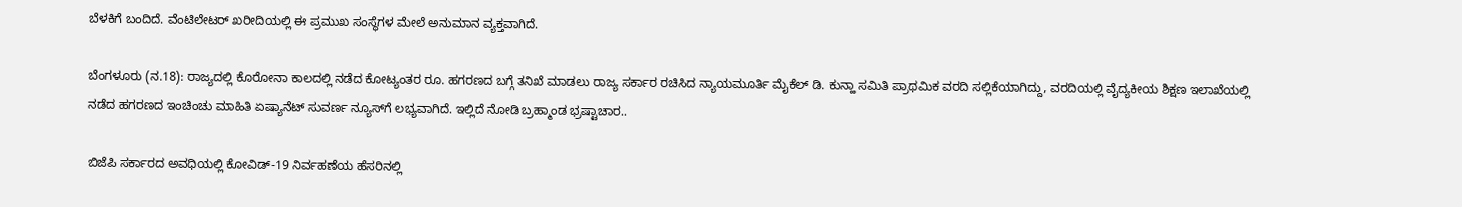ಬೆಳಕಿಗೆ ಬಂದಿದೆ. ವೆಂಟಿಲೇಟರ್ ಖರೀದಿಯಲ್ಲಿ ಈ ಪ್ರಮುಖ ಸಂಸ್ಥೆಗಳ ಮೇಲೆ ಅನುಮಾನ ವ್ಯಕ್ತವಾಗಿದೆ.

ಬೆಂಗಳೂರು (ನ.18): ರಾಜ್ಯದಲ್ಲಿ ಕೊರೋನಾ ಕಾಲದಲ್ಲಿ ನಡೆದ ಕೋಟ್ಯಂತರ ರೂ. ಹಗರಣದ ಬಗ್ಗೆ ತನಿಖೆ ಮಾಡಲು ರಾಜ್ಯ ಸರ್ಕಾರ ರಚಿಸಿದ ನ್ಯಾಯಮೂರ್ತಿ ಮೈಕೆಲ್ ಡಿ. ಕುನ್ಹಾ ಸಮಿತಿ ಪ್ರಾಥಮಿಕ ವರದಿ ಸಲ್ಲಿಕೆಯಾಗಿದ್ದು, ವರದಿಯಲ್ಲಿ ವೈದ್ಯಕೀಯ ಶಿಕ್ಷಣ ಇಲಾಖೆಯಲ್ಲಿ ನಡೆದ ಹಗರಣದ ಇಂಚಿಂಚು ಮಾಹಿತಿ ಏಷ್ಯಾನೆಟ್ ಸುವರ್ಣ ನ್ಯೂಸ್‌ಗೆ ಲಭ್ಯವಾಗಿದೆ. ಇಲ್ಲಿದೆ ನೋಡಿ ಬ್ರಹ್ಮಾಂಡ ಭ್ರಷ್ಟಾಚಾರ..

ಬಿಜೆಪಿ ಸರ್ಕಾರದ ಅವಧಿಯಲ್ಲಿ ಕೋವಿಡ್-19 ನಿರ್ವಹಣೆಯ ಹೆಸರಿನಲ್ಲಿ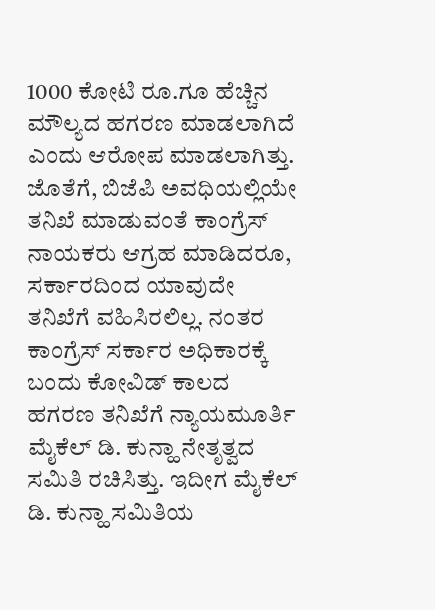1000 ಕೋಟಿ ರೂ.ಗೂ ಹೆಚ್ಚಿನ ಮೌಲ್ಯದ ಹಗರಣ ಮಾಡಲಾಗಿದೆ ಎಂದು ಆರೋಪ ಮಾಡಲಾಗಿತ್ತು. ಜೊತೆಗೆ, ಬಿಜೆಪಿ ಅವಧಿಯಲ್ಲಿಯೇ ತನಿಖೆ ಮಾಡುವಂತೆ ಕಾಂಗ್ರೆಸ್ ನಾಯಕರು ಆಗ್ರಹ ಮಾಡಿದರೂ, ಸರ್ಕಾರದಿಂದ ಯಾವುದೇ ತನಿಖೆಗೆ ವಹಿಸಿರಲಿಲ್ಲ. ನಂತರ ಕಾಂಗ್ರೆಸ್ ಸರ್ಕಾರ ಅಧಿಕಾರಕ್ಕೆ ಬಂದು ಕೋವಿಡ್ ಕಾಲದ ಹಗರಣ ತನಿಖೆಗೆ ನ್ಯಾಯಮೂರ್ತಿ ಮೈಕೆಲ್ ಡಿ. ಕುನ್ಹಾ ನೇತೃತ್ವದ ಸಮಿತಿ ರಚಿಸಿತ್ತು. ಇದೀಗ ಮೈಕೆಲ್ ಡಿ. ಕುನ್ಹಾ ಸಮಿತಿಯ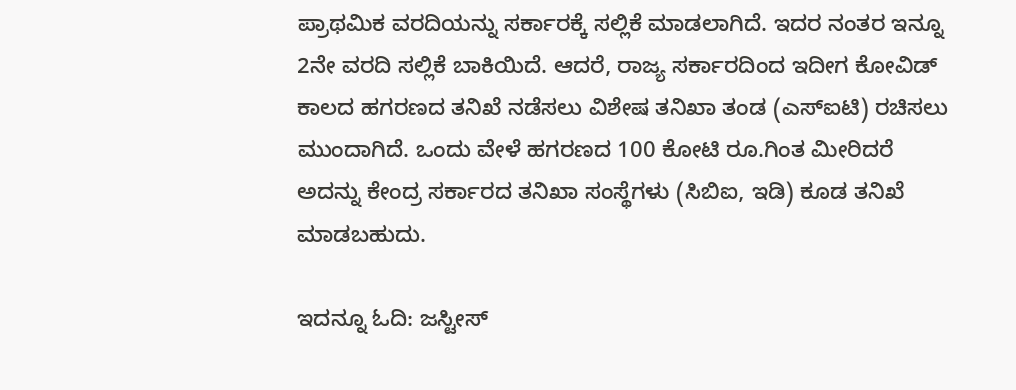ಪ್ರಾಥಮಿಕ ವರದಿಯನ್ನು ಸರ್ಕಾರಕ್ಕೆ ಸಲ್ಲಿಕೆ ಮಾಡಲಾಗಿದೆ. ಇದರ ನಂತರ ಇನ್ನೂ 2ನೇ ವರದಿ ಸಲ್ಲಿಕೆ ಬಾಕಿಯಿದೆ. ಆದರೆ, ರಾಜ್ಯ ಸರ್ಕಾರದಿಂದ ಇದೀಗ ಕೋವಿಡ್ ಕಾಲದ ಹಗರಣದ ತನಿಖೆ ನಡೆಸಲು ವಿಶೇಷ ತನಿಖಾ ತಂಡ (ಎಸ್‌ಐಟಿ) ರಚಿಸಲು ಮುಂದಾಗಿದೆ. ಒಂದು ವೇಳೆ ಹಗರಣದ 100 ಕೋಟಿ ರೂ.ಗಿಂತ ಮೀರಿದರೆ ಅದನ್ನು ಕೇಂದ್ರ ಸರ್ಕಾರದ ತನಿಖಾ ಸಂಸ್ಥೆಗಳು (ಸಿಬಿಐ, ಇಡಿ) ಕೂಡ ತನಿಖೆ ಮಾಡಬಹುದು.

ಇದನ್ನೂ ಓದಿ: ಜಸ್ಟೀಸ್‌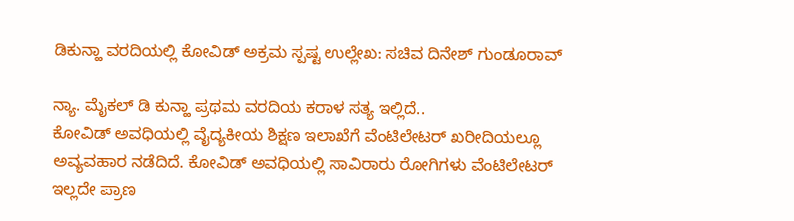ಡಿಕುನ್ಹಾ ವರದಿಯಲ್ಲಿ ಕೋವಿಡ್‌ ಅಕ್ರಮ ಸ್ಪಷ್ಟ ಉಲ್ಲೇಖ: ಸಚಿವ ದಿನೇಶ್‌ ಗುಂಡೂರಾವ್‌

ನ್ಯಾ. ಮೈಕಲ್ ಡಿ ಕುನ್ಹಾ ಪ್ರಥಮ ವರದಿಯ ಕರಾಳ ಸತ್ಯ ಇಲ್ಲಿದೆ..
ಕೋವಿಡ್ ಅವಧಿಯಲ್ಲಿ ವೈದ್ಯಕೀಯ ಶಿಕ್ಷಣ ಇಲಾಖೆಗೆ ವೆಂಟಿಲೇಟರ್ ಖರೀದಿಯಲ್ಲೂ ಅವ್ಯವಹಾರ ನಡೆದಿದೆ. ಕೋವಿಡ್ ಅವಧಿಯಲ್ಲಿ ಸಾವಿರಾರು ರೋಗಿಗಳು ವೆಂಟಿಲೇಟರ್ ಇಲ್ಲದೇ ಪ್ರಾಣ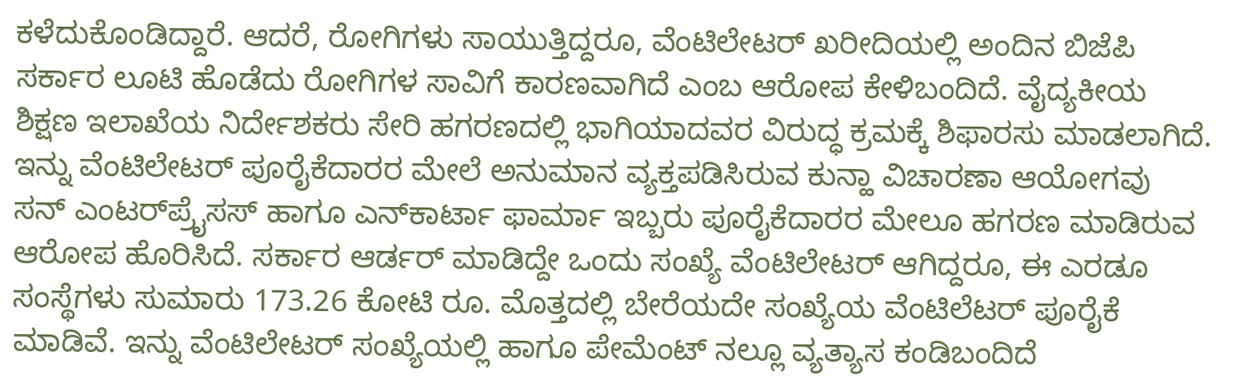ಕಳೆದುಕೊಂಡಿದ್ದಾರೆ. ಆದರೆ, ರೋಗಿಗಳು ಸಾಯುತ್ತಿದ್ದರೂ, ವೆಂಟಿಲೇಟರ್ ಖರೀದಿಯಲ್ಲಿ ಅಂದಿನ ಬಿಜೆಪಿ ಸರ್ಕಾರ ಲೂಟಿ ಹೊಡೆದು ರೋಗಿಗಳ ಸಾವಿಗೆ ಕಾರಣವಾಗಿದೆ ಎಂಬ ಆರೋಪ ಕೇಳಿಬಂದಿದೆ. ವೈದ್ಯಕೀಯ ಶಿಕ್ಷಣ ಇಲಾಖೆಯ ನಿರ್ದೇಶಕರು ಸೇರಿ ಹಗರಣದಲ್ಲಿ ಭಾಗಿಯಾದವರ ವಿರುದ್ಧ ಕ್ರಮಕ್ಕೆ ಶಿಫಾರಸು ಮಾಡಲಾಗಿದೆ. ಇನ್ನು ವೆಂಟಿಲೇಟರ್ ಪೂರೈಕೆದಾರರ ಮೇಲೆ ಅನುಮಾನ ವ್ಯಕ್ತಪಡಿಸಿರುವ ಕುನ್ಹಾ ವಿಚಾರಣಾ ಆಯೋಗವು ಸನ್ ಎಂಟರ್‌ಪ್ರೈಸಸ್ ಹಾಗೂ ಎನ್‌ಕಾರ್ಟಾ ಫಾರ್ಮಾ ಇಬ್ಬರು ಪೂರೈಕೆದಾರರ ಮೇಲೂ ಹಗರಣ ಮಾಡಿರುವ ಆರೋಪ ಹೊರಿಸಿದೆ. ಸರ್ಕಾರ ಆರ್ಡರ್ ಮಾಡಿದ್ದೇ ಒಂದು ಸಂಖ್ಯೆ ವೆಂಟಿಲೇಟರ್ ಆಗಿದ್ದರೂ, ಈ ಎರಡೂ ಸಂಸ್ಥೆಗಳು ಸುಮಾರು 173.26 ಕೋಟಿ ರೂ. ಮೊತ್ತದಲ್ಲಿ ಬೇರೆಯದೇ ಸಂಖ್ಯೆಯ ವೆಂಟಿಲೆಟರ್ ಪೂರೈಕೆ ಮಾಡಿವೆ. ಇನ್ನು ವೆಂಟಿಲೇಟರ್ ಸಂಖ್ಯೆಯಲ್ಲಿ ಹಾಗೂ ಪೇಮೆಂಟ್ ನಲ್ಲೂ ವ್ಯತ್ಯಾಸ ಕಂಡಿಬಂದಿದೆ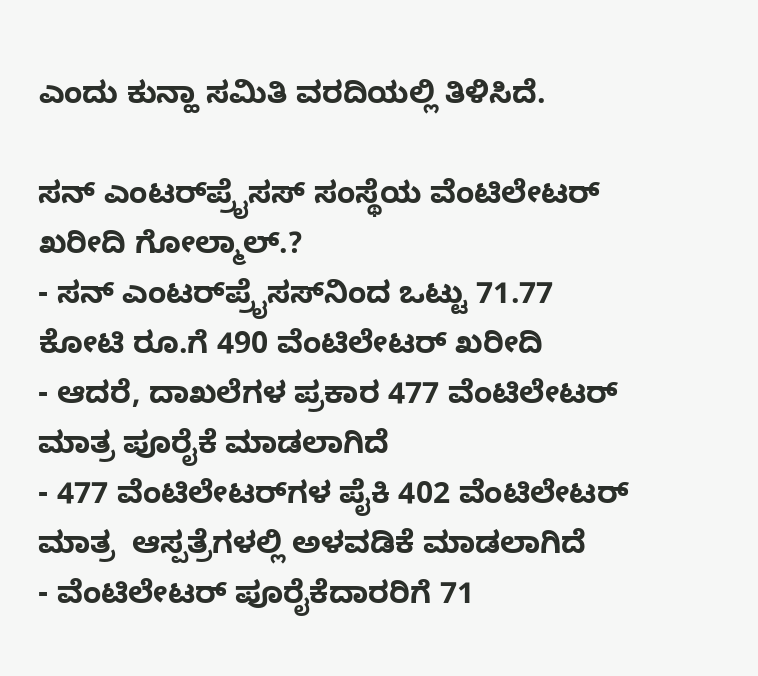ಎಂದು ಕುನ್ಹಾ ಸಮಿತಿ ವರದಿಯಲ್ಲಿ ತಿಳಿಸಿದೆ.

ಸನ್‌ ಎಂಟರ್‌ಪ್ರೈಸಸ್ ಸಂಸ್ಥೆಯ ವೆಂಟಿಲೇಟರ್ ಖರೀದಿ ಗೋಲ್ಮಾಲ್.?
- ಸನ್‌ ಎಂಟರ್‌ಪ್ರೈಸಸ್‌ನಿಂದ ಒಟ್ಟು 71.77 ಕೋಟಿ ರೂ.ಗೆ 490 ವೆಂಟಿಲೇಟರ್ ಖರೀದಿ
- ಆದರೆ, ದಾಖಲೆಗಳ ಪ್ರಕಾರ 477 ವೆಂಟಿಲೇಟರ್ ಮಾತ್ರ ಪೂರೈಕೆ ಮಾಡಲಾಗಿದೆ
- 477 ವೆಂಟಿಲೇಟರ್‌ಗಳ ಪೈಕಿ 402 ವೆಂಟಿಲೇಟರ್ ಮಾತ್ರ  ಆಸ್ಪತ್ರೆಗಳಲ್ಲಿ ಅಳವಡಿಕೆ ಮಾಡಲಾಗಿದೆ
- ವೆಂಟಿಲೇಟರ್ ಪೂರೈಕೆದಾರರಿಗೆ 71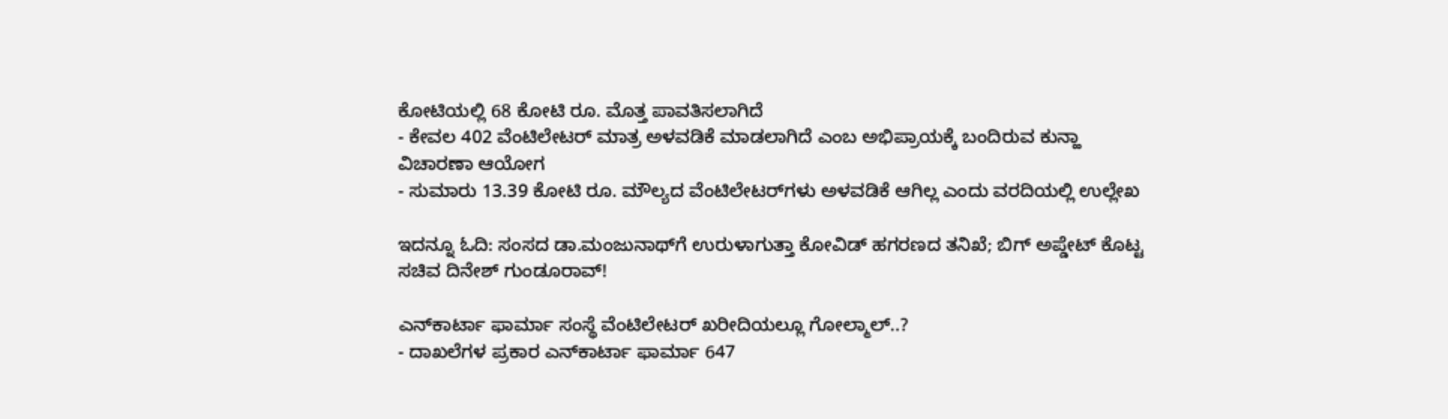ಕೋಟಿಯಲ್ಲಿ 68 ಕೋಟಿ ರೂ. ಮೊತ್ತ ಪಾವತಿಸಲಾಗಿದೆ
- ಕೇವಲ 402 ವೆಂಟಿಲೇಟರ್ ಮಾತ್ರ ಅಳವಡಿಕೆ ಮಾಡಲಾಗಿದೆ ಎಂಬ ಅಭಿಪ್ರಾಯಕ್ಕೆ ಬಂದಿರುವ ಕುನ್ಹಾ ವಿಚಾರಣಾ ಆಯೋಗ
- ಸುಮಾರು 13.39 ಕೋಟಿ ರೂ. ಮೌಲ್ಯದ ವೆಂಟಿಲೇಟರ್‌ಗಳು ಅಳವಡಿಕೆ ಆಗಿಲ್ಲ ಎಂದು ವರದಿಯಲ್ಲಿ ಉಲ್ಲೇಖ

ಇದನ್ನೂ ಓದಿ: ಸಂಸದ ಡಾ.ಮಂಜುನಾಥ್‌ಗೆ ಉರುಳಾಗುತ್ತಾ ಕೋವಿಡ್ ಹಗರಣದ ತನಿಖೆ; ಬಿಗ್ ಅಪ್ಡೇಟ್ ಕೊಟ್ಟ ಸಚಿವ ದಿನೇಶ್ ಗುಂಡೂರಾವ್!

ಎನ್‌ಕಾರ್ಟಾ ಫಾರ್ಮಾ ಸಂಸ್ಥೆ ವೆಂಟಿಲೇಟರ್ ಖರೀದಿಯಲ್ಲೂ ಗೋಲ್ಮಾಲ್..?
- ದಾಖಲೆಗಳ ಪ್ರಕಾರ ಎನ್‌ಕಾರ್ಟಾ ಫಾರ್ಮಾ 647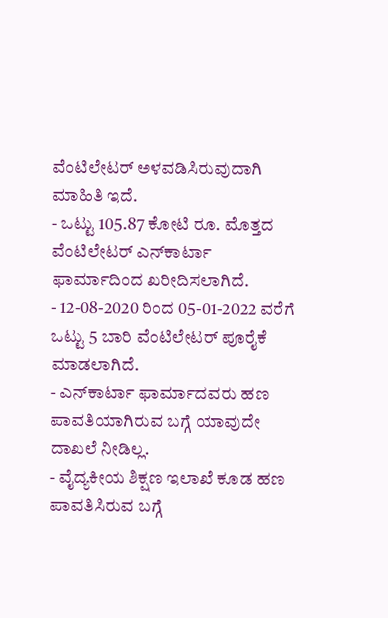ವೆಂಟಿಲೇಟರ್ ಅಳವಡಿಸಿರುವುದಾಗಿ ಮಾಹಿತಿ ಇದೆ.
- ಒಟ್ಟು 105.87 ಕೋಟಿ ರೂ. ಮೊತ್ತದ ವೆಂಟಿಲೇಟರ್ ಎನ್‌ಕಾರ್ಟಾ ಫಾರ್ಮಾದಿಂದ ಖರೀದಿಸಲಾಗಿದೆ.
- 12-08-2020 ರಿಂದ 05-01-2022 ವರೆಗೆ ಒಟ್ಟು 5 ಬಾರಿ ವೆಂಟಿಲೇಟರ್ ಪೂರೈಕೆ ಮಾಡಲಾಗಿದೆ.
- ಎನ್‌ಕಾರ್ಟಾ ಫಾರ್ಮಾದವರು ಹಣ ಪಾವತಿಯಾಗಿರುವ ಬಗ್ಗೆ ಯಾವುದೇ ದಾಖಲೆ‌ ನೀಡಿಲ್ಲ.
- ವೈದ್ಯಕೀಯ ಶಿಕ್ಷಣ ಇಲಾಖೆ ಕೂಡ ಹಣ ಪಾವತಿಸಿರುವ ಬಗ್ಗೆ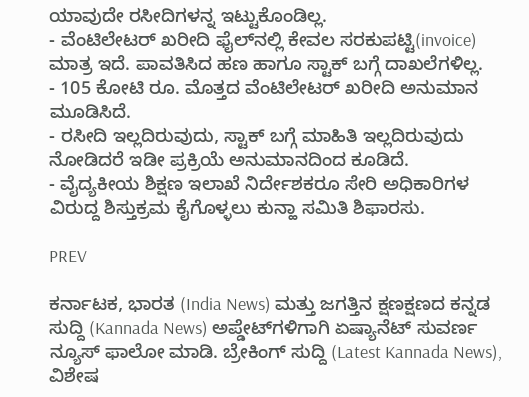ಯಾವುದೇ ರಸೀದಿಗಳನ್ನ ಇಟ್ಟುಕೊಂಡಿಲ್ಲ.
- ವೆಂಟಿಲೇಟರ್ ಖರೀದಿ ಫೈಲ್‌ನಲ್ಲಿ ಕೇವಲ ಸರಕುಪಟ್ಟಿ(invoice) ಮಾತ್ರ ಇದೆ. ಪಾವತಿಸಿದ ಹಣ ಹಾಗೂ ಸ್ಟಾಕ್ ಬಗ್ಗೆ ದಾಖಲೆಗಳಿಲ್ಲ.
- 105 ಕೋಟಿ ರೂ. ಮೊತ್ತದ ವೆಂಟಿಲೇಟರ್ ಖರೀದಿ ಅನುಮಾನ ಮೂಡಿಸಿದೆ.
- ರಸೀದಿ ಇಲ್ಲದಿರುವುದು, ಸ್ಟಾಕ್ ಬಗ್ಗೆ ಮಾಹಿತಿ ಇಲ್ಲದಿರುವುದು ನೋಡಿದರೆ ಇಡೀ ಪ್ರಕ್ರಿಯೆ ಅನುಮಾನದಿಂದ ಕೂಡಿದೆ.
- ವೈದ್ಯಕೀಯ ಶಿಕ್ಷಣ ಇಲಾಖೆ ನಿರ್ದೇಶಕರೂ ಸೇರಿ ಅಧಿಕಾರಿಗಳ ವಿರುದ್ದ ಶಿಸ್ತುಕ್ರಮ ಕೈಗೊಳ್ಳಲು ಕುನ್ಹಾ ಸಮಿತಿ ಶಿಫಾರಸು.

PREV

ಕರ್ನಾಟಕ, ಭಾರತ (India News) ಮತ್ತು ಜಗತ್ತಿನ ಕ್ಷಣಕ್ಷಣದ ಕನ್ನಡ ಸುದ್ದಿ (Kannada News) ಅಪ್ಡೇಟ್‌ಗಳಿಗಾಗಿ ಏಷ್ಯಾನೆಟ್ ಸುವರ್ಣ ನ್ಯೂಸ್‌ ಫಾಲೋ ಮಾಡಿ. ಬ್ರೇಕಿಂಗ್ ಸುದ್ದಿ (Latest Kannada News), ವಿಶೇಷ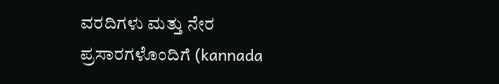ವರದಿಗಳು ಮತ್ತು ನೇರ ಪ್ರಸಾರಗಳೊಂದಿಗೆ (kannada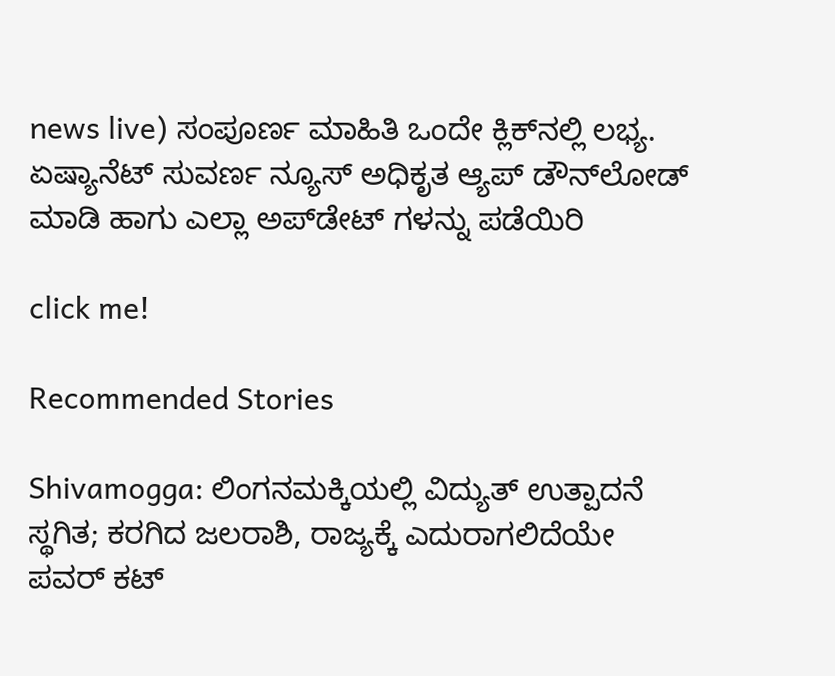news live) ಸಂಪೂರ್ಣ ಮಾಹಿತಿ ಒಂದೇ ಕ್ಲಿಕ್‌ನಲ್ಲಿ ಲಭ್ಯ. ಏಷ್ಯಾನೆಟ್ ಸುವರ್ಣ ನ್ಯೂಸ್ ಅಧಿಕೃತ ಆ್ಯಪ್ ಡೌನ್‌ಲೋಡ್ ಮಾಡಿ ಹಾಗು ಎಲ್ಲಾ ಅಪ್‌ಡೇಟ್ ಗಳನ್ನು ಪಡೆಯಿರಿ

click me!

Recommended Stories

Shivamogga: ಲಿಂಗನಮಕ್ಕಿಯಲ್ಲಿ ವಿದ್ಯುತ್ ಉತ್ಪಾದನೆ ಸ್ಥಗಿತ; ಕರಗಿದ ಜಲರಾಶಿ, ರಾಜ್ಯಕ್ಕೆ ಎದುರಾಗಲಿದೆಯೇ ಪವರ್ ಕಟ್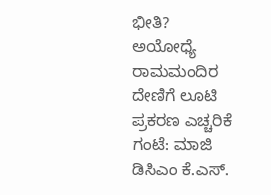ಭೀತಿ?
ಅಯೋಧ್ಯೆ ರಾಮಮಂದಿರ ದೇಣಿಗೆ ಲೂಟಿ ಪ್ರಕರಣ ಎಚ್ಚರಿಕೆ ಗಂಟೆ: ಮಾಜಿ ಡಿಸಿಎಂ ಕೆ.ಎಸ್.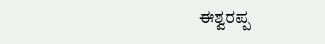ಈಶ್ವರಪ್ಪ